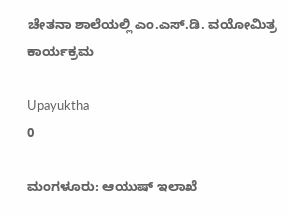ಚೇತನಾ ಶಾಲೆಯಲ್ಲಿ ಎಂ.ಎಸ್.ಡಿ. ವಯೋಮಿತ್ರ ಕಾರ್ಯಕ್ರಮ

Upayuktha
0

ಮಂಗಳೂರು: ಆಯುಷ್‌ ಇಲಾಖೆ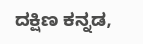ದಕ್ಷಿಣ ಕನ್ನಡ,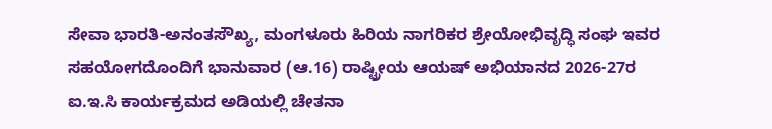ಸೇವಾ ಭಾರತಿ-ಅನಂತಸೌಖ್ಯ, ಮಂಗಳೂರು ಹಿರಿಯ ನಾಗರಿಕರ ಶ್ರೇಯೋಭಿವೃದ್ಧಿ ಸಂಘ ಇವರ ಸಹಯೋಗದೊಂದಿಗೆ ಭಾನುವಾರ (ಆ.16) ರಾಷ್ಟ್ರೀಯ ಆಯಷ್‌ ಅಭಿಯಾನದ 2026-27ರ ಐ.ಇ.ಸಿ ಕಾರ್ಯಕ್ರಮದ ಅಡಿಯಲ್ಲಿ ಚೇತನಾ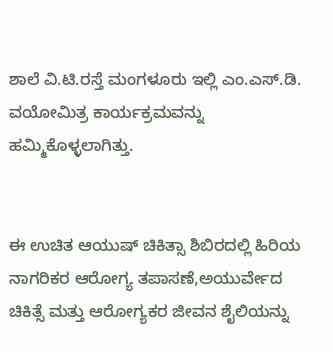ಶಾಲೆ ವಿ.ಟಿ.ರಸ್ತೆ ಮಂಗಳೂರು ಇಲ್ಲಿ ಎಂ.ಎಸ್.ಡಿ. ವಯೋಮಿತ್ರ ಕಾರ್ಯಕ್ರಮವನ್ನು ಹಮ್ಮಿಕೊಳ್ಳಲಾಗಿತ್ತು.


ಈ ಉಚಿತ ಆಯುಷ್‌ ಚಿಕಿತ್ಸಾ ಶಿಬಿರದಲ್ಲಿ ಹಿರಿಯ ನಾಗರಿಕರ ಆರೋಗ್ಯ ತಪಾಸಣೆ,ಅಯುರ್ವೇದ ಚಿಕಿತ್ಸೆ ಮತ್ತು ಆರೋಗ್ಯಕರ ಜೀವನ ಶೈಲಿಯನ್ನು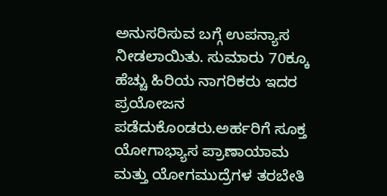ಅನುಸರಿಸುವ ಬಗ್ಗೆ ಉಪನ್ಯಾಸ ನೀಡಲಾಯಿತು. ಸುಮಾರು 70ಕ್ಕೂ ಹೆಚ್ಚು ಹಿರಿಯ ನಾಗರಿಕರು ಇದರ ಪ್ರಯೋಜನ ಪಡೆದುಕೊಂಡರು.ಅರ್ಹರಿಗೆ ಸೂಕ್ತ ಯೋಗಾಭ್ಯಾಸ ಪ್ರಾಣಾಯಾಮ ಮತ್ತು ಯೋಗಮುದ್ರೆಗಳ ತರಬೇತಿ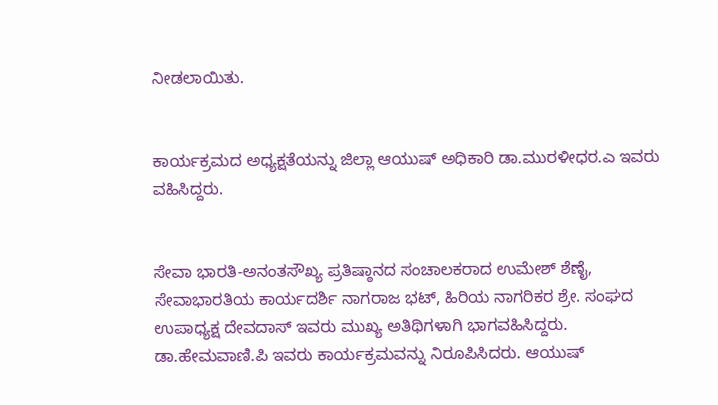ನೀಡಲಾಯಿತು.


ಕಾರ್ಯಕ್ರಮದ ಅಧ್ಯಕ್ಷತೆಯನ್ನು ಜಿಲ್ಲಾ ಆಯುಷ್‌ ಅಧಿಕಾರಿ ಡಾ.ಮುರಳೀಧರ.ಎ ಇವರು ವಹಿಸಿದ್ದರು.


ಸೇವಾ ಭಾರತಿ-ಅನಂತಸೌಖ್ಯ ಪ್ರತಿಷ್ಠಾನದ ಸಂಚಾಲಕರಾದ ಉಮೇಶ್‌ ಶೆಣೈ, ಸೇವಾಭಾರತಿಯ ಕಾರ್ಯದರ್ಶಿ ನಾಗರಾಜ ಭಟ್‌, ಹಿರಿಯ ನಾಗರಿಕರ ಶ್ರೇ. ಸಂಘದ ಉಪಾಧ್ಯಕ್ಷ ದೇವದಾಸ್‌ ಇವರು ಮುಖ್ಯ ಅತಿಥಿಗಳಾಗಿ ಭಾಗವಹಿಸಿದ್ದರು. ಡಾ.ಹೇಮವಾಣಿ.ಪಿ ಇವರು ಕಾರ್ಯಕ್ರಮವನ್ನು ನಿರೂಪಿಸಿದರು. ಆಯುಷ್‌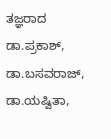ತಜ್ಞರಾದ ಡಾ.ಪ್ರಕಾಶ್, ಡಾ.ಬಸವರಾಜ್‌, ಡಾ.ಯಷ್ವಿತಾ,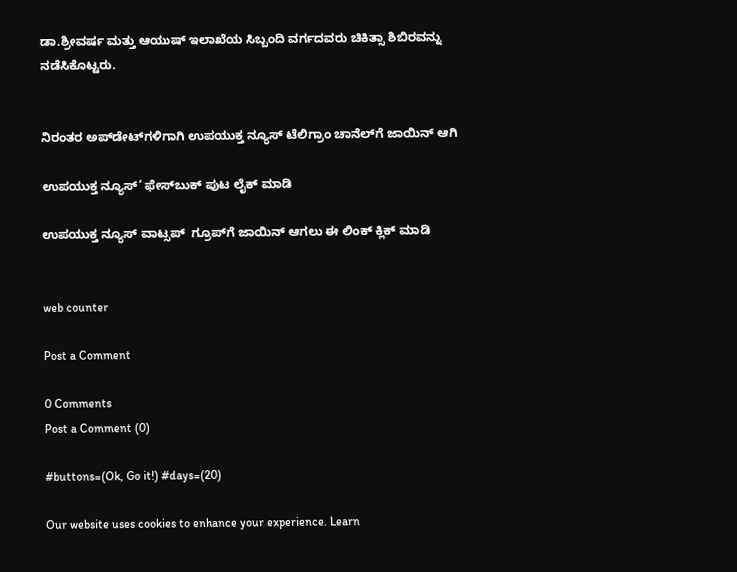ಡಾ.ಶ್ರೀವರ್ಷ ಮತ್ತು ಆಯುಷ್‌ ಇಲಾಖೆಯ ಸಿಬ್ಬಂದಿ ವರ್ಗದವರು ಚಿಕಿತ್ಸಾ ಶಿಬಿರವನ್ನು ನಡೆಸಿಕೊಟ್ಟರು.


ನಿರಂತರ ಅಪ್‌ಡೇಟ್‌ಗಳಿಗಾಗಿ ಉಪಯುಕ್ತ ನ್ಯೂಸ್‌ ಟೆಲಿಗ್ರಾಂ ಚಾನೆಲ್‌ಗೆ ಜಾಯಿನ್‌ ಆಗಿ

ಉಪಯುಕ್ತ ನ್ಯೂಸ್‌’ ಫೇಸ್‌ಬುಕ್ ಪುಟ ಲೈಕ್ ಮಾಡಿ

ಉಪಯುಕ್ತ ನ್ಯೂಸ್‌ ವಾಟ್ಸಪ್‌  ಗ್ರೂಪ್‌ಗೆ ಜಾಯಿನ್ ಆಗಲು ಈ ಲಿಂಕ್ ಕ್ಲಿಕ್ ಮಾಡಿ


web counter

Post a Comment

0 Comments
Post a Comment (0)

#buttons=(Ok, Go it!) #days=(20)

Our website uses cookies to enhance your experience. Learn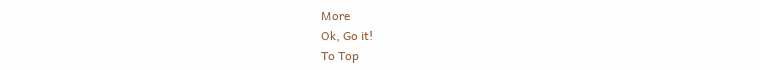More
Ok, Go it!
To Top